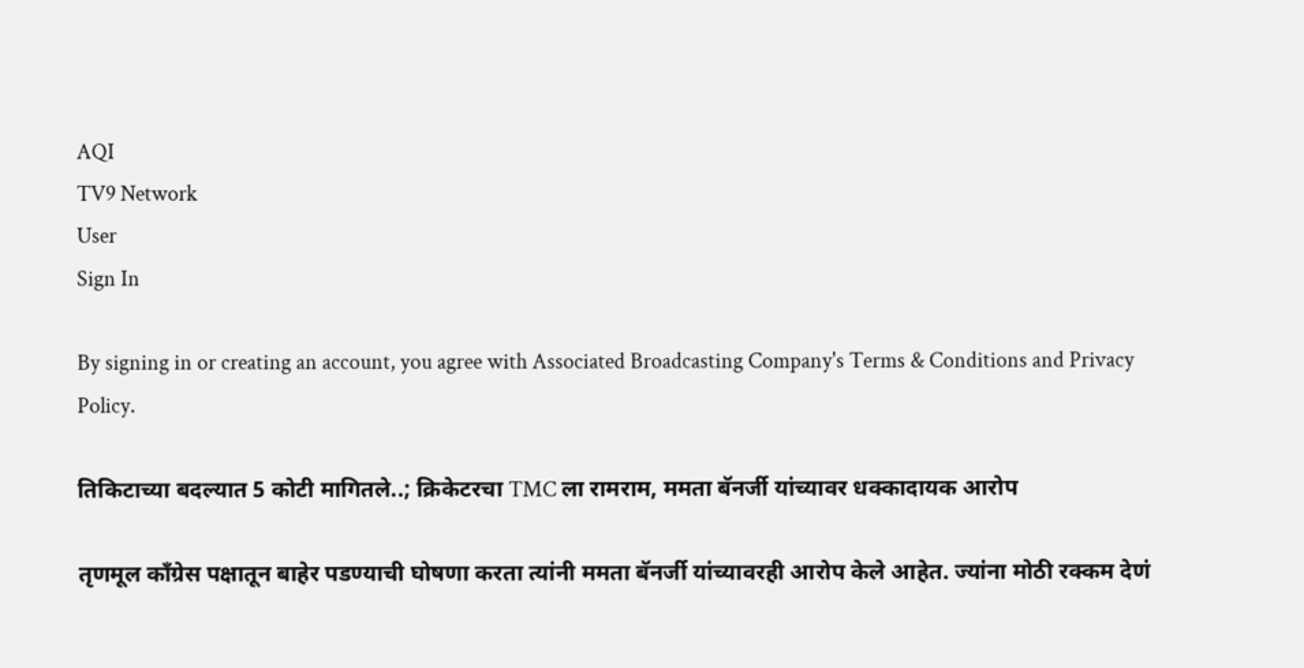AQI
TV9 Network
User
Sign In

By signing in or creating an account, you agree with Associated Broadcasting Company's Terms & Conditions and Privacy Policy.

तिकिटाच्या बदल्यात 5 कोटी मागितले..; क्रिकेटरचा TMC ला रामराम, ममता बॅनर्जी यांच्यावर धक्कादायक आरोप

तृणमूल काँग्रेस पक्षातून बाहेर पडण्याची घोषणा करता त्यांनी ममता बॅनर्जी यांच्यावरही आरोप केले आहेत. ज्यांना मोठी रक्कम देणं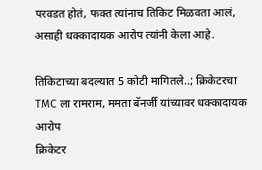परवडत होतं, फक्त त्यांनाच तिकिट मिळवता आलं, असाही धक्कादायक आरोप त्यांनी केला आहे.

तिकिटाच्या बदल्यात 5 कोटी मागितले..; क्रिकेटरचा TMC ला रामराम, ममता बॅनर्जी यांच्यावर धक्कादायक आरोप
क्रिकेटर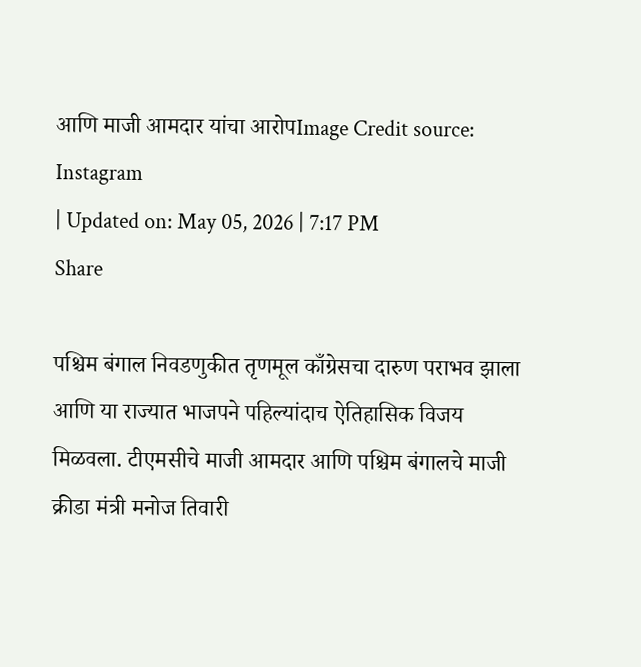आणि माजी आमदार यांचा आरोपImage Credit source: Instagram
| Updated on: May 05, 2026 | 7:17 PM
Share

पश्चिम बंगाल निवडणुकीत तृणमूल काँग्रेसचा दारुण पराभव झाला आणि या राज्यात भाजपने पहिल्यांदाच ऐतिहासिक विजय मिळवला. टीएमसीचे माजी आमदार आणि पश्चिम बंगालचे माजी क्रीडा मंत्री मनोज तिवारी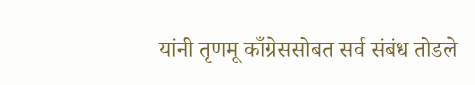यांनी तृणमू काँग्रेससोबत सर्व संबंध तोडले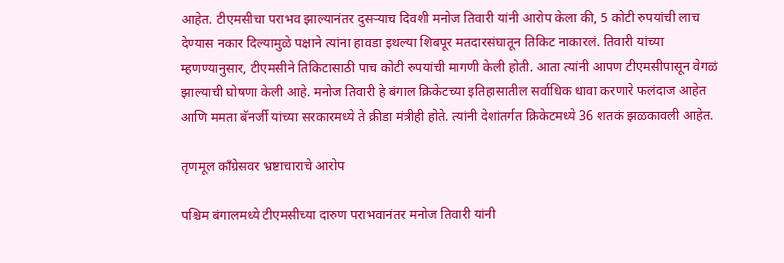आहेत. टीएमसीचा पराभव झाल्यानंतर दुसऱ्याच दिवशी मनोज तिवारी यांनी आरोप केला की, 5 कोटी रुपयांची लाच देण्यास नकार दिल्यामुळे पक्षाने त्यांना हावडा इथल्या शिबपूर मतदारसंघातून तिकिट नाकारलं. तिवारी यांच्या म्हणण्यानुसार, टीएमसीने तिकिटासाठी पाच कोटी रुपयांची मागणी केली होती. आता त्यांनी आपण टीएमसीपासून वेगळं झाल्याची घोषणा केली आहे. मनोज तिवारी हे बंगाल क्रिकेटच्या इतिहासातील सर्वाधिक धावा करणारे फलंदाज आहेत आणि ममता बॅनर्जी यांच्या सरकारमध्ये ते क्रीडा मंत्रीही होते. त्यांनी देशांतर्गत क्रिकेटमध्ये 36 शतकं झळकावली आहेत.

तृणमूल काँग्रेसवर भ्रष्टाचाराचे आरोप

पश्चिम बंगालमध्ये टीएमसीच्या दारुण पराभवानंतर मनोज तिवारी यांनी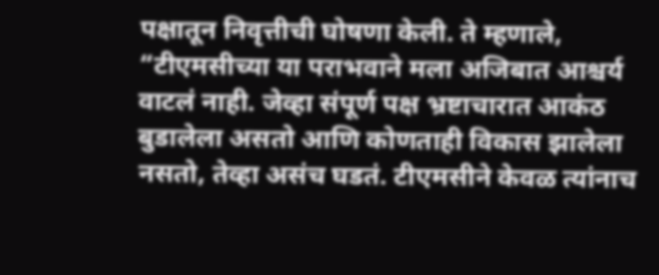पक्षातून निवृत्तीची घोषणा केली. ते म्हणाले, “टीएमसीच्या या पराभवाने मला अजिबात आश्चर्य वाटलं नाही. जेव्हा संपूर्ण पक्ष भ्रष्टाचारात आकंठ बुडालेला असतो आणि कोणताही विकास झालेला नसतो, तेव्हा असंच घडतं. टीएमसीने केवळ त्यांनाच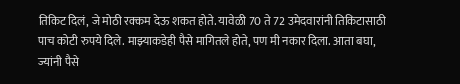तिकिट दिलं, जे मोठी रक्कम देऊ शकत होते. यावेळी 70 ते 72 उमेदवारांनी तिकिटासाठी पाच कोटी रुपये दिले. माझ्याकडेही पैसे मागितले होते, पण मी नकार दिला. आता बघा, ज्यांनी पैसे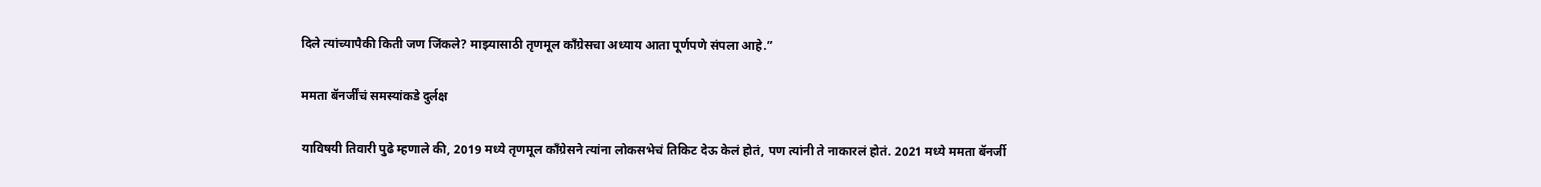दिले त्यांच्यापैकी किती जण जिंकले? माझ्यासाठी तृणमूल काँग्रेसचा अध्याय आता पूर्णपणे संपला आहे.”

ममता बॅनर्जींचं समस्यांकडे दुर्लक्ष

याविषयी तिवारी पुढे म्हणाले की, 2019 मध्ये तृणमूल काँग्रेसने त्यांना लोकसभेचं तिकिट देऊ केलं होतं, पण त्यांनी ते नाकारलं होतं. 2021 मध्ये ममता बॅनर्जी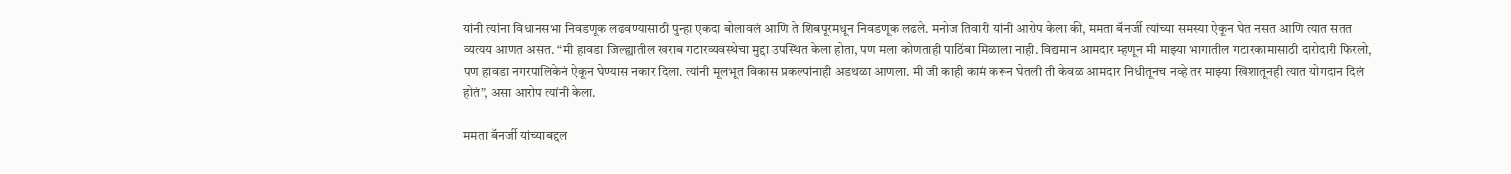यांनी त्यांना विधानसभा निवडणूक लढवण्यासाठी पुन्हा एकदा बोलावलं आणि ते शिबपूरमधून निवडणूक लढले. मनोज तिवारी यांनी आरोप केला की, ममता बॅनर्जी त्यांच्या समस्या ऐकून घेत नसत आणि त्यात सतत व्यत्यय आणत असत. “मी हावडा जिल्ह्यातील खराब गटारव्यवस्थेचा मुद्दा उपस्थित केला होता, पण मला कोणताही पाठिंबा मिळाला नाही. विद्यमान आमदार म्हणून मी माझ्या भागातील गटारकामासाठी दारोदारी फिरलो, पण हावडा नगरपालिकेनं ऐकून घेण्यास नकार दिला. त्यांनी मूलभूत विकास प्रकल्पांनाही अडथळा आणला. मी जी काही कामं करून घेतली ती केवळ आमदार निधीतूनच नव्हे तर माझ्या खिशातूनही त्यात योगदान दिलं होतं”, असा आरोप त्यांनी केला.

ममता बॅनर्जी यांच्याबद्दल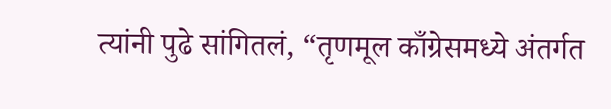त्यांनी पुढे सांगितलं, “तृणमूल काँग्रेसमध्ये अंतर्गत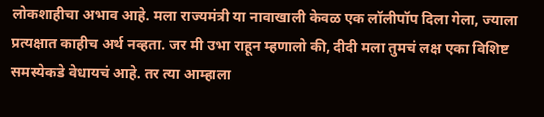लोकशाहीचा अभाव आहे. मला राज्यमंत्री या नावाखाली केवळ एक लॉलीपॉप दिला गेला, ज्याला प्रत्यक्षात काहीच अर्थ नव्हता. जर मी उभा राहून म्हणालो की, दीदी मला तुमचं लक्ष एका विशिष्ट समस्येकडे वेधायचं आहे. तर त्या आम्हाला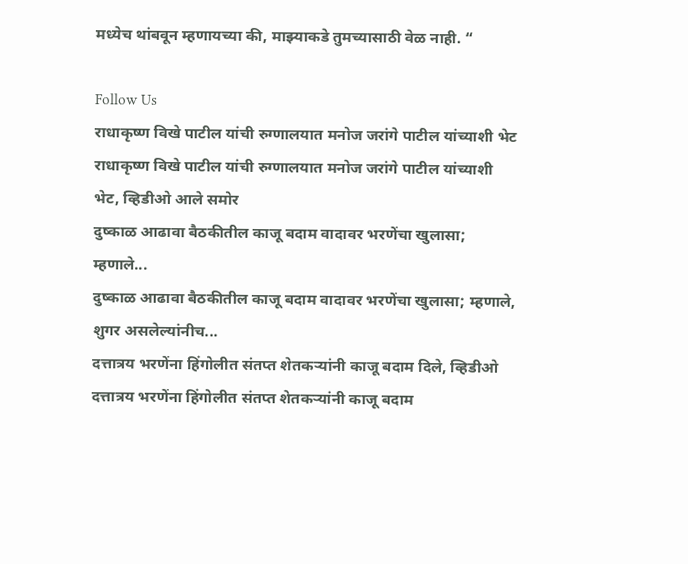मध्येच थांबवून म्हणायच्या की, माझ्याकडे तुमच्यासाठी वेळ नाही. “

Follow Us
राधाकृष्ण विखे पाटील यांची रुग्णालयात मनोज जरांगे पाटील यांच्याशी भेट
राधाकृष्ण विखे पाटील यांची रुग्णालयात मनोज जरांगे पाटील यांच्याशी भेट, व्हिडीओ आले समोर
दुष्काळ आढावा बैठकीतील काजू बदाम वादावर भरणेंचा खुलासा; म्हणाले...
दुष्काळ आढावा बैठकीतील काजू बदाम वादावर भरणेंचा खुलासा; म्हणाले, शुगर असलेल्यांनीच...
दत्तात्रय भरणेंना हिंगोलीत संतप्त शेतकऱ्यांनी काजू बदाम दिले, व्हिडीओ
दत्तात्रय भरणेंना हिंगोलीत संतप्त शेतकऱ्यांनी काजू बदाम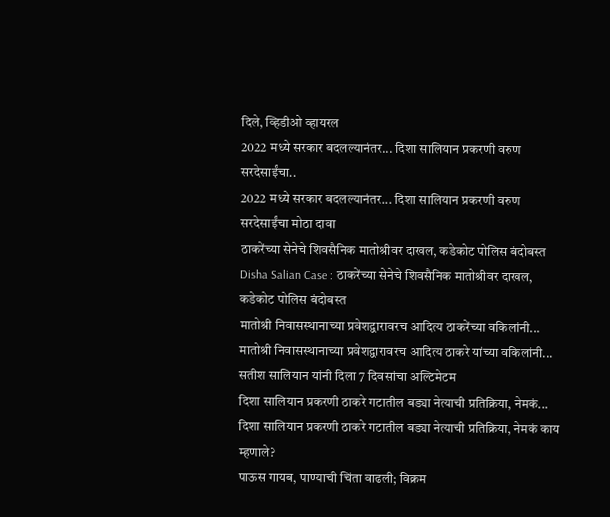दिले, व्हिडीओ व्हायरल
2022 मध्ये सरकार बदलल्यानंतर... दिशा सालियान प्रकरणी वरुण सरदेसाईंचा..
2022 मध्ये सरकार बदलल्यानंतर... दिशा सालियान प्रकरणी वरुण सरदेसाईंचा मोठा दावा
ठाकरेंच्या सेनेचे शिवसैनिक मातोश्रीवर दाखल, कडेकोट पोलिस बंदोबस्त
Disha Salian Case : ठाकरेंच्या सेनेचे शिवसैनिक मातोश्रीवर दाखल, कडेकोट पोलिस बंदोबस्त
मातोश्री निवासस्थानाच्या प्रवेशद्वारावरच आदित्य ठाकरेंच्या वकिलांनी...
मातोश्री निवासस्थानाच्या प्रवेशद्वारावरच आदित्य ठाकरे यांच्या वकिलांनी... सतीश सालियान यांनी दिला 7 दिवसांचा अल्टिमेटम
दिशा सालियान प्रकरणी ठाकरे गटातील बड्या नेत्याची प्रतिक्रिया, नेमकं...
दिशा सालियान प्रकरणी ठाकरे गटातील बड्या नेत्याची प्रतिक्रिया, नेमकं काय म्हणाले?
पाऊस गायब, पाण्याची चिंता वाढली; विक्रम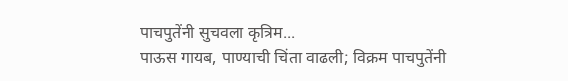पाचपुतेंनी सुचवला कृत्रिम...
पाऊस गायब, पाण्याची चिंता वाढली; विक्रम पाचपुतेंनी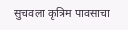सुचवला कृत्रिम पावसाचा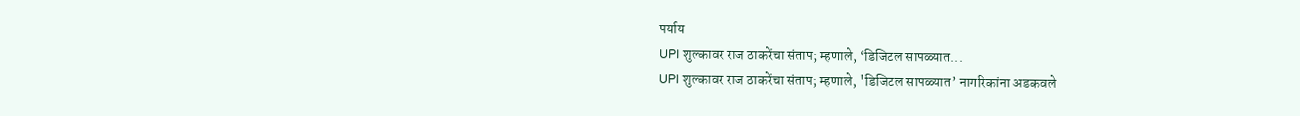पर्याय
UPI शुल्कावर राज ठाकरेंचा संताप; म्हणाले, ‘डिजिटल सापळ्यात...
UPI शुल्कावर राज ठाकरेंचा संताप; म्हणाले, 'डिजिटल सापळ्यात’ नागरिकांना अडकवले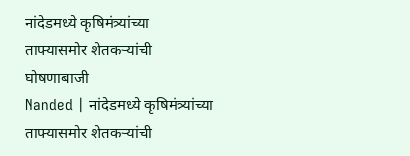नांदेडमध्ये कृषिमंत्र्यांच्या ताफ्यासमोर शेतकऱ्यांची घोषणाबाजी
Nanded | नांदेडमध्ये कृषिमंत्र्यांच्या ताफ्यासमोर शेतकऱ्यांची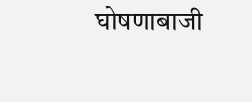घोषणाबाजी